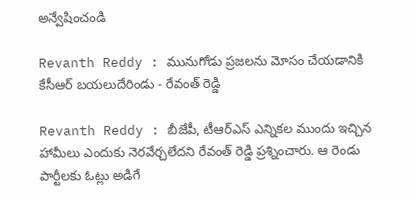అన్వేషించండి

Revanth Reddy : మునుగోడు ప్రజలను మోసం చేయడానికి కేసీఆర్ బయలుదేరిండు - రేవంత్ రెడ్డి

Revanth Reddy : బీజేపీ, టీఆర్ఎస్ ఎన్నికల ముందు ఇచ్చిన హామీలు ఎందుకు నెరవేర్చలేదని రేవంత్ రెడ్డి ప్రశ్నించారు. ఆ రెండు పార్టీలకు ఓట్లు అడిగే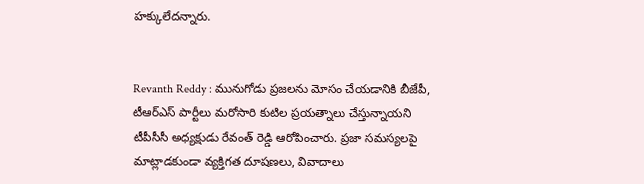హక్కులేదన్నారు.


Revanth Reddy : మునుగోడు ప్రజలను మోసం చేయడానికి బీజేపీ, టీఆర్ఎస్ పార్టీలు మరోసారి కుటిల ప్రయత్నాలు చేస్తున్నాయని టీపీసీసీ అధ్యక్షుడు రేవంత్ రెడ్డి ఆరోపించారు. ప్రజా సమస్యలపై మాట్లాడకుండా వ్యక్తిగత దూషణలు, వివాదాలు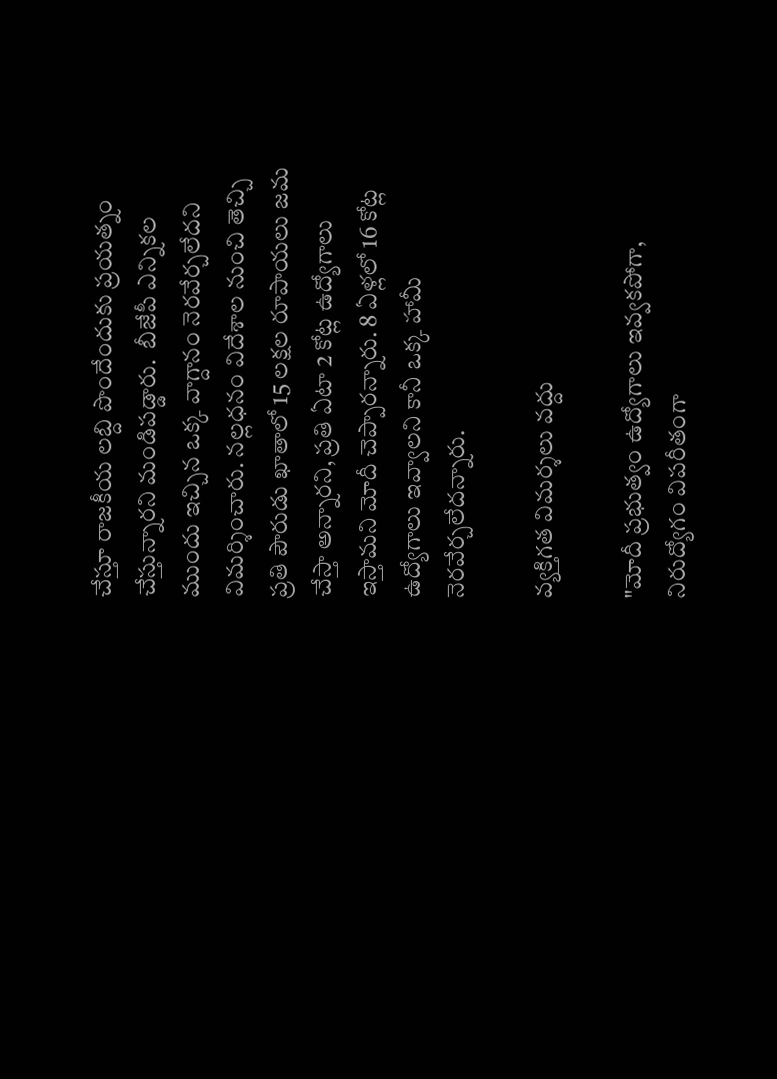చేస్తూ రాజకీయ లబ్ది పొందేందుకు ప్రయత్నం చేస్తున్నారని మండిపడ్డారు.  బీజేపీ ఎన్నికల ముందు ఇచ్చిన ఒక్క వాగ్దానం నెరవేర్చలేదని విమర్శించారు. నల్లధనం విదేశాల నుంచి తెచ్చి ప్రతి పౌరుడు ఖాతాలో 15 లక్షల రూపాయలు జమ చేస్తా అన్నారని, ప్రతి ఏటా 2 కోట్ల ఉద్యోగాలు ఇస్తామని మోదీ చెప్పారన్నారు. 8 ఏళ్లలో 16 కోట్ల ఉద్యోగాలు ఇవ్వాలని కానీ ఒక్క హామీ నెరవేర్చలేదన్నారు.

వ్యక్తిగత విమర్శలు వద్దు

"మోదీ ప్రభుత్వం ఉద్యోగాలు ఇవ్వకపోగా, నిరుద్యోగం విపరీతంగా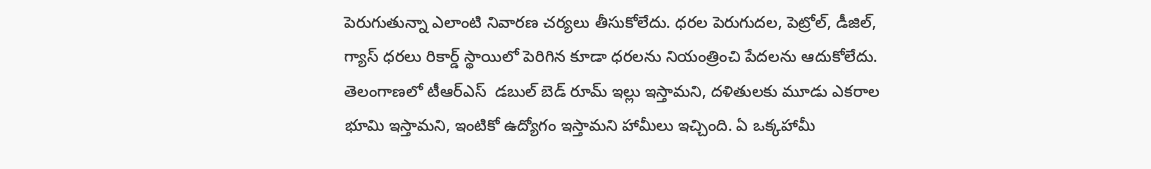పెరుగుతున్నా ఎలాంటి నివారణ చర్యలు తీసుకోలేదు. ధరల పెరుగుదల, పెట్రోల్, డీజిల్, గ్యాస్ ధరలు రికార్డ్ స్థాయిలో పెరిగిన కూడా ధరలను నియంత్రించి పేదలను ఆదుకోలేదు. తెలంగాణలో టీఆర్ఎస్  డబుల్ బెడ్ రూమ్ ఇల్లు ఇస్తామని, దళితులకు మూడు ఎకరాల భూమి ఇస్తామని, ఇంటికో ఉద్యోగం ఇస్తామని హామీలు ఇచ్చింది. ఏ ఒక్కహామీ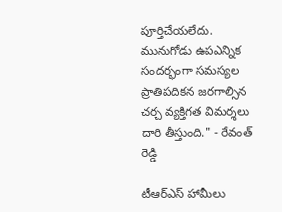పూర్తిచేయలేదు. మునుగోడు ఉపఎన్నిక సందర్భంగా సమస్యల ప్రాతిపదికన జరగాల్సిన చర్చ వ్యక్తిగత విమర్శలు దారి తీస్తుంది." - రేవంత్ రెడ్డి

టీఆర్ఎస్ హామీలు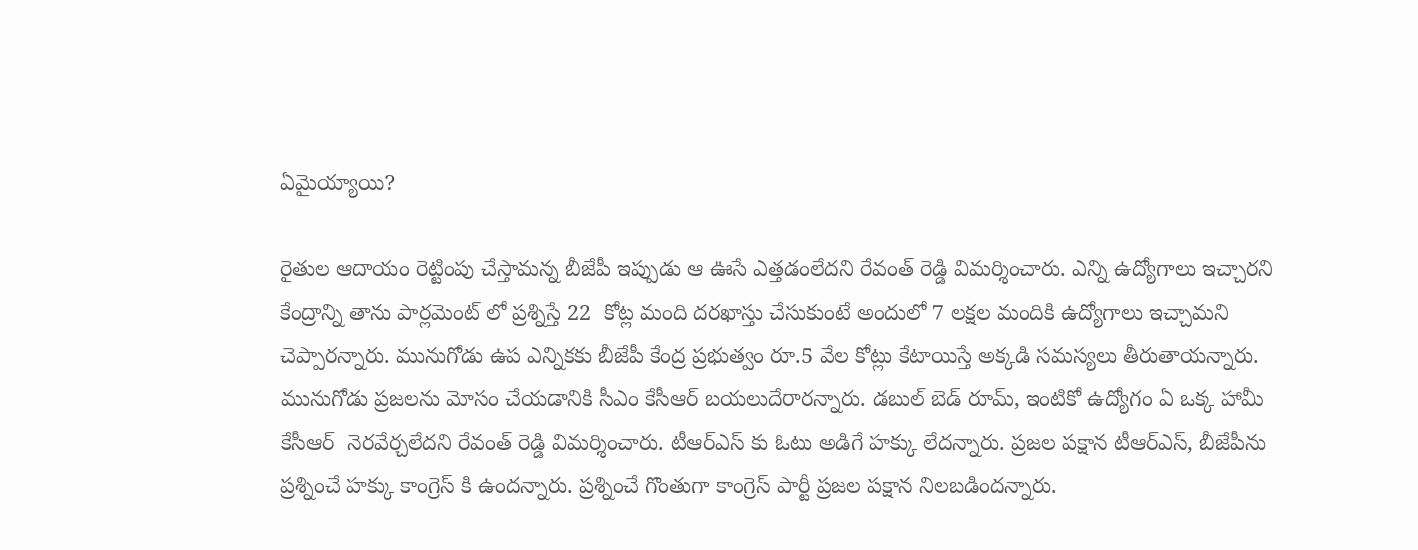ఏమైయ్యాయి?

రైతుల ఆదాయం రెట్టింపు చేస్తామన్న బీజేపీ ఇప్పుడు ఆ ఊసే ఎత్తడంలేదని రేవంత్ రెడ్డి విమర్శించారు. ఎన్ని ఉద్యోగాలు ఇచ్చారని కేంద్రాన్ని తాను పార్లమెంట్ లో ప్రశ్నిస్తే 22  కోట్ల మంది దరఖాస్తు చేసుకుంటే అందులో 7 లక్షల మందికి ఉద్యోగాలు ఇచ్చామని చెప్పారన్నారు. మునుగోడు ఉప ఎన్నికకు బీజేపీ కేంద్ర ప్రభుత్వం రూ.5 వేల కోట్లు కేటాయిస్తే అక్కడి సమస్యలు తీరుతాయన్నారు. మునుగోడు ప్రజలను మోసం చేయడానికి సీఎం కేసీఆర్ బయలుదేరారన్నారు. డబుల్ బెడ్ రూమ్, ఇంటికో ఉద్యోగం ఏ ఒక్క హామీ కేసీఆర్  నెరవేర్చలేదని రేవంత్ రెడ్డి విమర్శించారు. టీఆర్ఎస్ కు ఓటు అడిగే హక్కు లేదన్నారు. ప్రజల పక్షాన టీఆర్ఎస్, బీజేపీను  ప్రశ్నించే హక్కు కాంగ్రెస్ కి ఉందన్నారు. ప్రశ్నించే గొంతుగా కాంగ్రెస్ పార్టీ ప్రజల పక్షాన నిలబడిందన్నారు.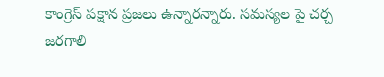కాంగ్రెస్ పక్షాన ప్రజలు ఉన్నారన్నారు. సమస్యల పై చర్చ జరగాలి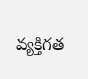వ్యక్తిగత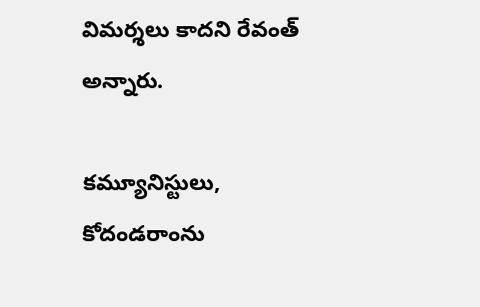విమర్శలు కాదని రేవంత్ అన్నారు.

కమ్యూనిస్టులు, కోదండరాంను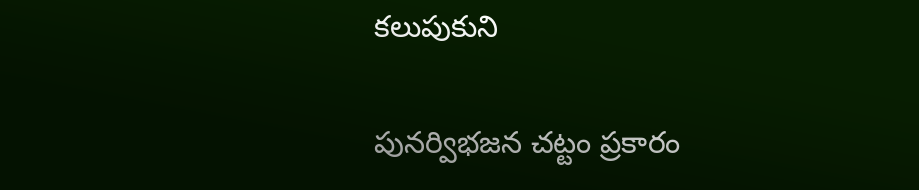కలుపుకుని

పునర్విభజన చట్టం ప్రకారం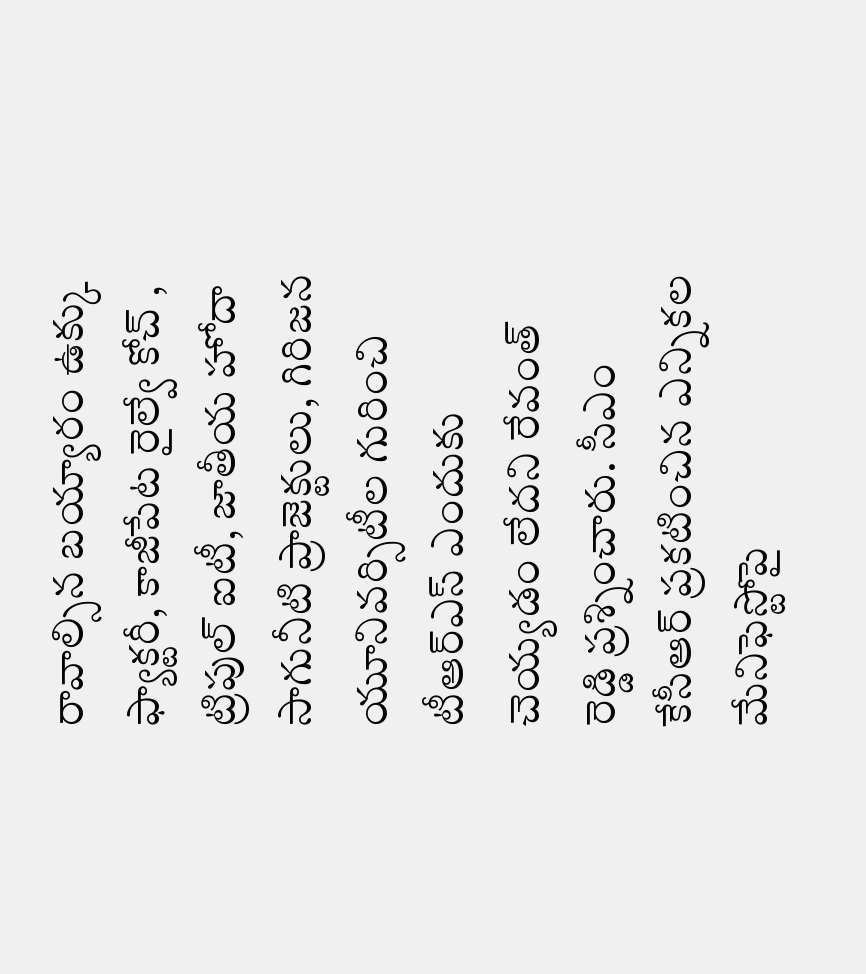రావాల్సిన బయ్యారం ఉక్కు ఫ్యాక్టరీ, కాజీపేట రైల్వే కోచ్ , ట్రిపుల్ ఐటీ, జాతీయ హోదా సాగునీటి ప్రాజెక్టులు, గిరిజన యూనివర్సిటీల గురించి టీఆర్ఎస్ ఎందుకు చెయ్యడం లేదని రేవంత్ రెడ్డి ప్రశ్నించారు. సీఎం కేసీఆర్ ప్రకటించిన ఎన్నికల మేనిఫెస్టోపై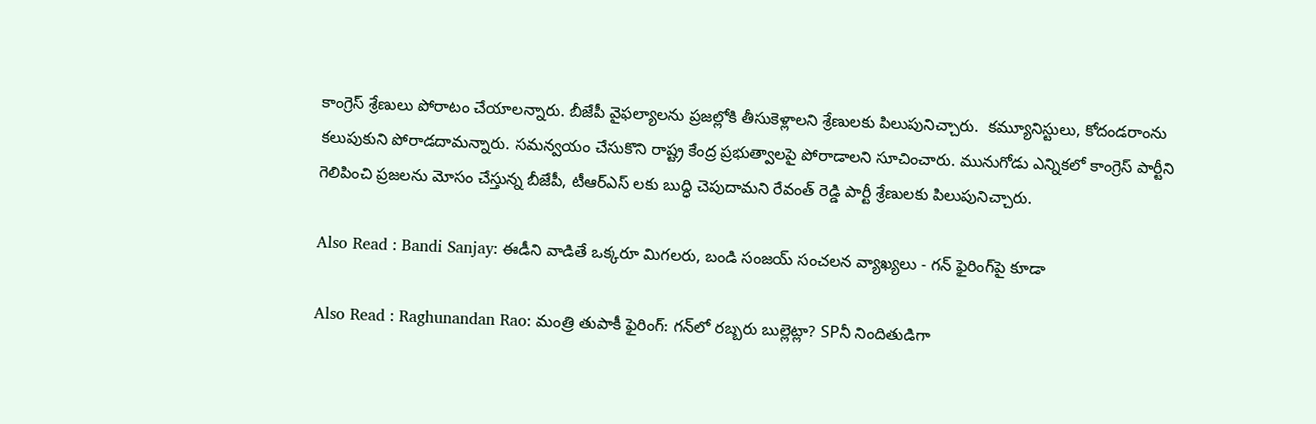కాంగ్రెస్ శ్రేణులు పోరాటం చేయాలన్నారు. బీజేపీ వైఫల్యాలను ప్రజల్లోకి తీసుకెళ్లాలని శ్రేణులకు పిలుపునిచ్చారు.  కమ్యూనిస్టులు, కోదండరాంను కలుపుకుని పోరాడదామన్నారు. సమన్వయం చేసుకొని రాష్ట్ర కేంద్ర ప్రభుత్వాలపై పోరాడాలని సూచించారు. మునుగోడు ఎన్నికలో కాంగ్రెస్ పార్టీని గెలిపించి ప్రజలను మోసం చేస్తున్న బీజేపీ, టీఆర్ఎస్ లకు బుద్ధి చెపుదామని రేవంత్ రెడ్డి పార్టీ శ్రేణులకు పిలుపునిచ్చారు.

Also Read : Bandi Sanjay: ఈడీని వాడితే ఒక్కరూ మిగలరు, బండి సంజయ్ సంచలన వ్యాఖ్యలు - గన్‌ ఫైరింగ్‌పై కూడా

Also Read : Raghunandan Rao: మంత్రి తుపాకీ ఫైరింగ్: గన్‌లో రబ్బరు బుల్లెట్లా? SPనీ నిందితుడిగా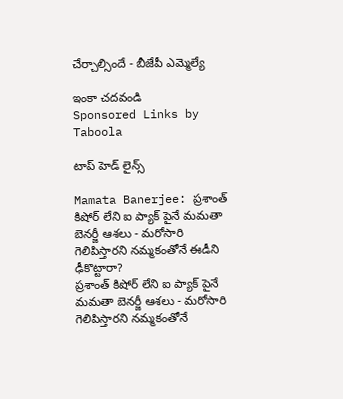చేర్చాల్సిందే - బీజేపీ ఎమ్మెల్యే

ఇంకా చదవండి
Sponsored Links by Taboola

టాప్ హెడ్ లైన్స్

Mamata Banerjee: ప్రశాంత్ కిషోర్ లేని ఐ ప్యాక్ పైనే మమతా బెనర్జీ ఆశలు - మరోసారి గెలిపిస్తారని నమ్మకంతోనే ఈడీని ఢీకొట్టారా?
ప్రశాంత్ కిషోర్ లేని ఐ ప్యాక్ పైనే మమతా బెనర్జీ ఆశలు - మరోసారి గెలిపిస్తారని నమ్మకంతోనే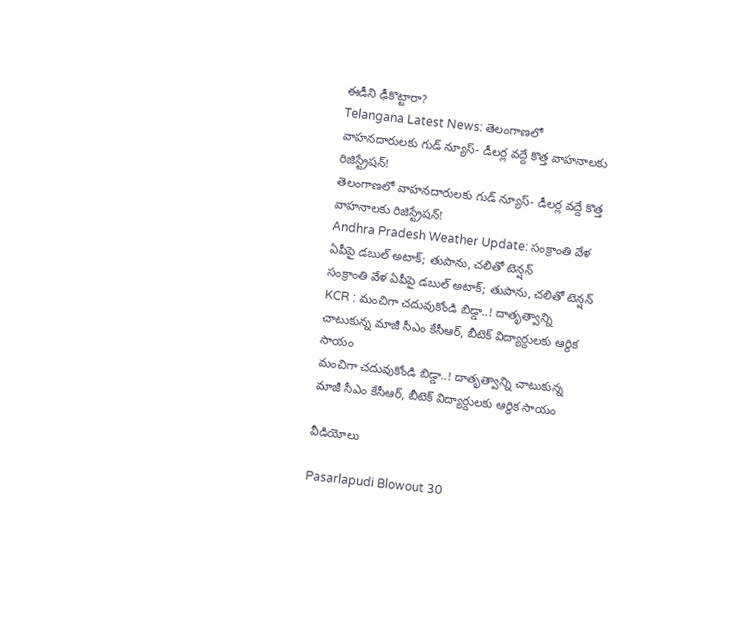ఈడీని ఢీకొట్టారా?
Telangana Latest News: తెలంగాణలో వాహనదారులకు గుడ్ న్యూస్- డీలర్ల వద్దే కొత్త వాహనాలకు రిజిస్ట్రేషన్!
తెలంగాణలో వాహనదారులకు గుడ్ న్యూస్- డీలర్ల వద్దే కొత్త వాహనాలకు రిజిస్ట్రేషన్!
Andhra Pradesh Weather Update: సంక్రాంతి వేళ ఏపీపై డబుల్ అటాక్; తుపాను, చలితో టెన్షన్
సంక్రాంతి వేళ ఏపీపై డబుల్ అటాక్; తుపాను, చలితో టెన్షన్
KCR : మంచిగా చదువుకోండి బిడ్డా..! దాతృత్వాన్ని చాటుకున్న మాజీ సీఎం కేసీఆర్, బీటెక్ విద్యార్దులకు ఆర్థిక సాయం
మంచిగా చదువుకోండి బిడ్డా..! దాతృత్వాన్ని చాటుకున్న మాజీ సీఎం కేసీఆర్, బీటెక్ విద్యార్దులకు ఆర్థిక సాయం

వీడియోలు

Pasarlapudi Blowout 30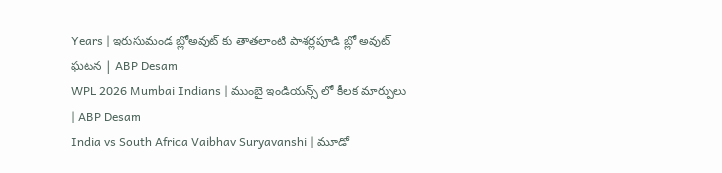Years | ఇరుసుమండ బ్లోఅవుట్ కు తాతలాంటి పాశర్లపూడి బ్లో అవుట్ ఘటన | ABP Desam
WPL 2026 Mumbai Indians | ముంబై ఇండియన్స్ లో కీలక మార్పులు | ABP Desam
India vs South Africa Vaibhav Suryavanshi | మూడో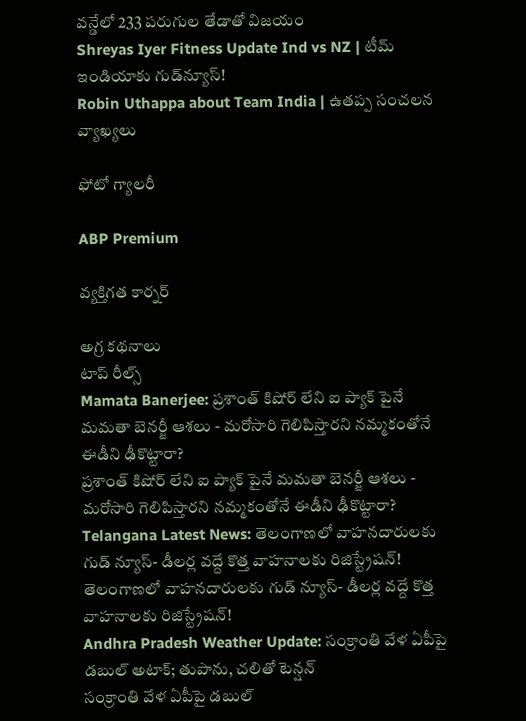వన్డేలో 233 పరుగుల తేడాతో విజయం
Shreyas Iyer Fitness Update Ind vs NZ | టీమ్ ఇండియాకు గుడ్‌న్యూస్!
Robin Uthappa about Team India | ఉత‌ప్ప సంచ‌ల‌న వ్యాఖ్య‌లు

ఫోటో గ్యాలరీ

ABP Premium

వ్యక్తిగత కార్నర్

అగ్ర కథనాలు
టాప్ రీల్స్
Mamata Banerjee: ప్రశాంత్ కిషోర్ లేని ఐ ప్యాక్ పైనే మమతా బెనర్జీ ఆశలు - మరోసారి గెలిపిస్తారని నమ్మకంతోనే ఈడీని ఢీకొట్టారా?
ప్రశాంత్ కిషోర్ లేని ఐ ప్యాక్ పైనే మమతా బెనర్జీ ఆశలు - మరోసారి గెలిపిస్తారని నమ్మకంతోనే ఈడీని ఢీకొట్టారా?
Telangana Latest News: తెలంగాణలో వాహనదారులకు గుడ్ న్యూస్- డీలర్ల వద్దే కొత్త వాహనాలకు రిజిస్ట్రేషన్!
తెలంగాణలో వాహనదారులకు గుడ్ న్యూస్- డీలర్ల వద్దే కొత్త వాహనాలకు రిజిస్ట్రేషన్!
Andhra Pradesh Weather Update: సంక్రాంతి వేళ ఏపీపై డబుల్ అటాక్; తుపాను, చలితో టెన్షన్
సంక్రాంతి వేళ ఏపీపై డబుల్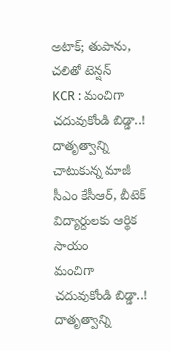అటాక్; తుపాను, చలితో టెన్షన్
KCR : మంచిగా చదువుకోండి బిడ్డా..! దాతృత్వాన్ని చాటుకున్న మాజీ సీఎం కేసీఆర్, బీటెక్ విద్యార్దులకు ఆర్థిక సాయం
మంచిగా చదువుకోండి బిడ్డా..! దాతృత్వాన్ని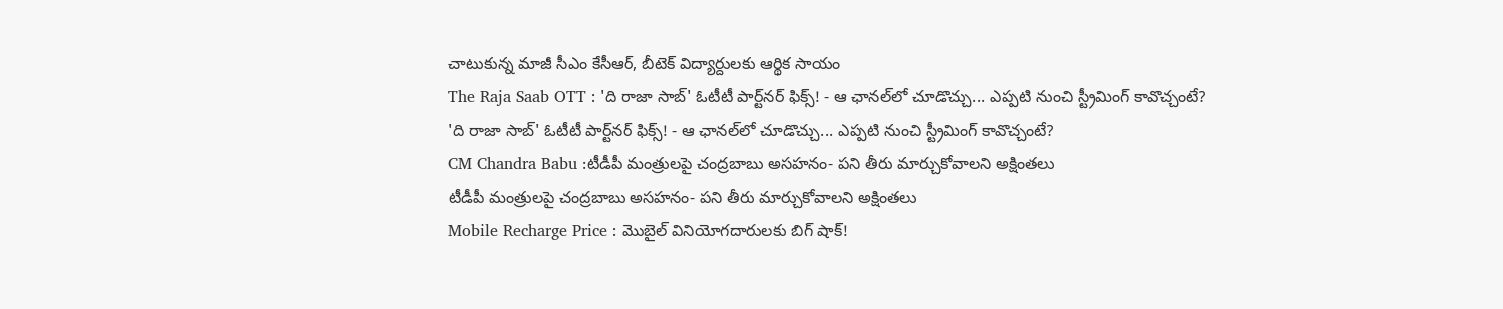చాటుకున్న మాజీ సీఎం కేసీఆర్, బీటెక్ విద్యార్దులకు ఆర్థిక సాయం
The Raja Saab OTT : 'ది రాజా సాబ్' ఓటీటీ పార్ట్‌నర్ ఫిక్స్! - ఆ ఛానల్‌లో చూడొచ్చు... ఎప్పటి నుంచి స్ట్రీమింగ్ కావొచ్చంటే?
'ది రాజా సాబ్' ఓటీటీ పార్ట్‌నర్ ఫిక్స్! - ఆ ఛానల్‌లో చూడొచ్చు... ఎప్పటి నుంచి స్ట్రీమింగ్ కావొచ్చంటే?
CM Chandra Babu :టీడీపీ మంత్రులపై చంద్రబాబు అసహనం- పని తీరు మార్చుకోవాలని అక్షింతలు
టీడీపీ మంత్రులపై చంద్రబాబు అసహనం- పని తీరు మార్చుకోవాలని అక్షింతలు
Mobile Recharge Price : మొబైల్ వినియోగదారులకు బిగ్ షాక్!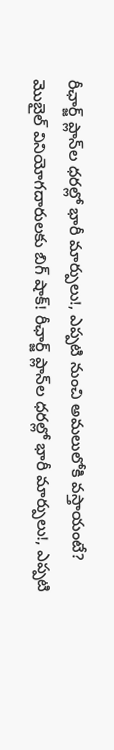రీఛార్జ్ ప్లాన్‌ల ధరల్లో భారీ మార్పులు!, ఎప్పటి నుంచి అమలులోకి వస్తాయంటే?
మొబైల్ వినియోగదారులకు బిగ్ షాక్! రీఛార్జ్ ప్లాన్‌ల ధరల్లో భారీ మార్పులు!, ఎప్పటి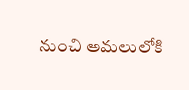నుంచి అమలులోకి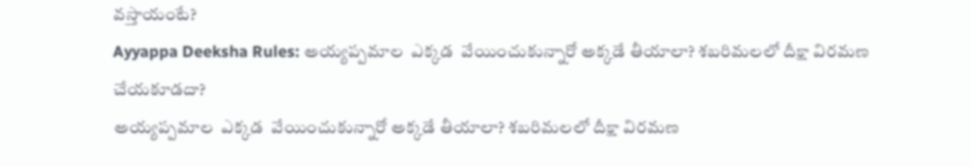వస్తాయంటే?
Ayyappa Deeksha Rules: అయ్యప్పమాల  ఎక్కడ  వేయించుకున్నారో అక్కడే తీయాలా? శబరిమలలో దీక్షా విరమణ చేయకూడదా?
అయ్యప్పమాల  ఎక్కడ  వేయించుకున్నారో అక్కడే తీయాలా? శబరిమలలో దీక్షా విరమణ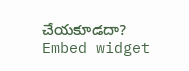చేయకూడదా?
Embed widget